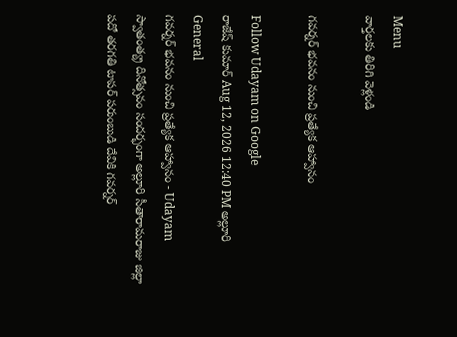Menu
వార్తలకు తిరిగి వెళ్లండి

గవర్నర్‌ భవనం నుంచి ప్రత్యేక ఆహ్వానం

Follow Udayam on Google
రాజేష్ కుమార్ Aug 12, 2026 12:40 PM అల్లూరి General
గవర్నర్‌ భవనం నుంచి ప్రత్యేక ఆహ్వానం - Udayam
స్వాతంత్య్ర దినోత్సవం సందర్భంగా అల్లూరి సీతారామరాజు జిల్లా పదో తరగతి టాపర్‌ పరుంబుడి దేవికి గవర్నర్‌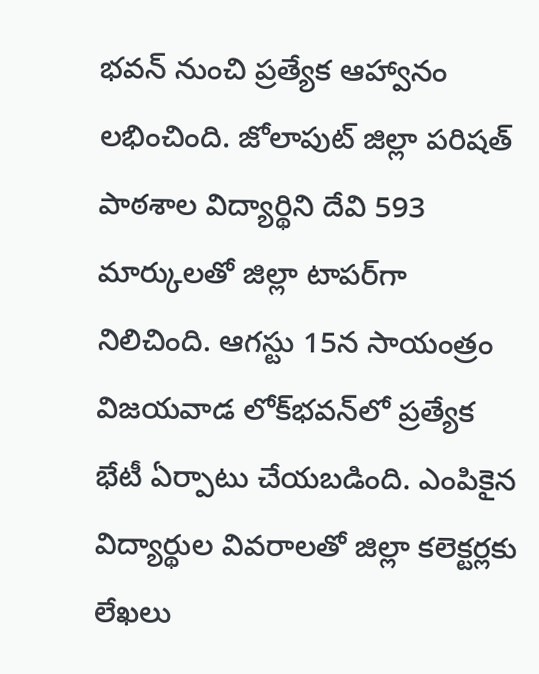భవన్‌ నుంచి ప్రత్యేక ఆహ్వానం లభించింది. జోలాపుట్‌ జిల్లా పరిషత్‌ పాఠశాల విద్యార్థిని దేవి 593 మార్కులతో జిల్లా టాపర్‌గా నిలిచింది. ఆగస్టు 15న సాయంత్రం విజయవాడ లోక్‌భవన్‌లో ప్రత్యేక భేటీ ఏర్పాటు చేయబడింది. ఎంపికైన విద్యార్థుల వివరాలతో జిల్లా కలెక్టర్లకు లేఖలు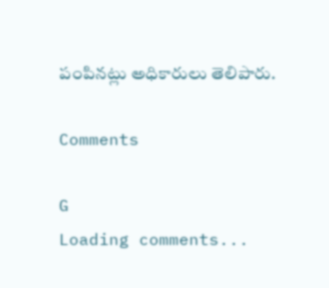పంపినట్లు అధికారులు తెలిపారు.

Comments

G
Loading comments...